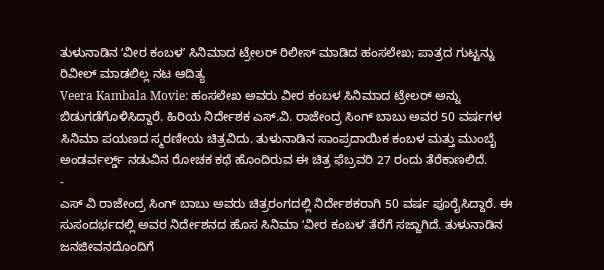ತುಳುನಾಡಿನ ʻವೀರ ಕಂಬಳʼ ಸಿನಿಮಾದ ಟ್ರೇಲರ್ ರಿಲೀಸ್ ಮಾಡಿದ ಹಂಸಲೇಖ; ಪಾತ್ರದ ಗುಟ್ಟನ್ನು ರಿವೀಲ್ ಮಾಡಲಿಲ್ಲ ನಟ ಆದಿತ್ಯ
Veera Kambala Movie: ಹಂಸಲೇಖ ಅವರು ವೀರ ಕಂಬಳ ಸಿನಿಮಾದ ಟ್ರೇಲರ್ ಅನ್ನು ಬಿಡುಗಡೆಗೊಳಿಸಿದ್ದಾರೆ. ಹಿರಿಯ ನಿರ್ದೇಶಕ ಎಸ್.ವಿ. ರಾಜೇಂದ್ರ ಸಿಂಗ್ ಬಾಬು ಅವರ 50 ವರ್ಷಗಳ ಸಿನಿಮಾ ಪಯಣದ ಸ್ಮರಣೀಯ ಚಿತ್ರವಿದು. ತುಳುನಾಡಿನ ಸಾಂಪ್ರದಾಯಿಕ ಕಂಬಳ ಮತ್ತು ಮುಂಬೈ ಅಂಡರ್ವರ್ಲ್ಡ್ ನಡುವಿನ ರೋಚಕ ಕಥೆ ಹೊಂದಿರುವ ಈ ಚಿತ್ರ ಫೆಬ್ರವರಿ 27 ರಂದು ತೆರೆಕಾಣಲಿದೆ.
-
ಎಸ್ ವಿ ರಾಜೇಂದ್ರ ಸಿಂಗ್ ಬಾಬು ಅವರು ಚಿತ್ರರಂಗದಲ್ಲಿ ನಿರ್ದೇಶಕರಾಗಿ 50 ವರ್ಷ ಪೂರೈಸಿದ್ದಾರೆ. ಈ ಸುಸಂದರ್ಭದಲ್ಲಿ ಅವರ ನಿರ್ದೇಶನದ ಹೊಸ ಸಿನಿಮಾ ʻವೀರ ಕಂಬಳʼ ತೆರೆಗೆ ಸಜ್ಜಾಗಿದೆ. ತುಳುನಾಡಿನ ಜನಜೀವನದೊಂದಿಗೆ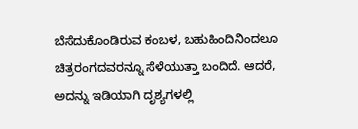ಬೆಸೆದುಕೊಂಡಿರುವ ಕಂಬಳ, ಬಹುಹಿಂದಿನಿಂದಲೂ ಚಿತ್ರರಂಗದವರನ್ನೂ ಸೆಳೆಯುತ್ತಾ ಬಂದಿದೆ. ಆದರೆ, ಅದನ್ನು ಇಡಿಯಾಗಿ ದೃಶ್ಯಗಳಲ್ಲಿ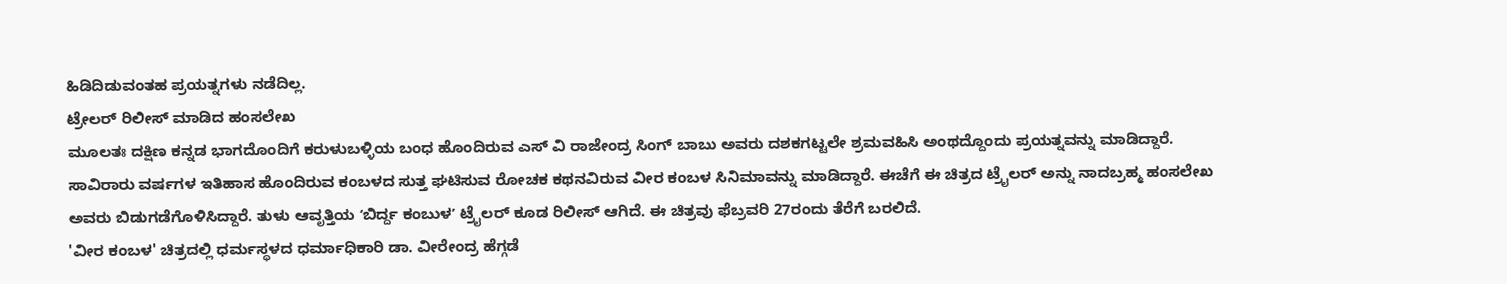ಹಿಡಿದಿಡುವಂತಹ ಪ್ರಯತ್ನಗಳು ನಡೆದಿಲ್ಲ.
ಟ್ರೇಲರ್ ರಿಲೀಸ್ ಮಾಡಿದ ಹಂಸಲೇಖ
ಮೂಲತಃ ದಕ್ಷಿಣ ಕನ್ನಡ ಭಾಗದೊಂದಿಗೆ ಕರುಳುಬಳ್ಳಿಯ ಬಂಧ ಹೊಂದಿರುವ ಎಸ್ ವಿ ರಾಜೇಂದ್ರ ಸಿಂಗ್ ಬಾಬು ಅವರು ದಶಕಗಟ್ಟಲೇ ಶ್ರಮವಹಿಸಿ ಅಂಥದ್ದೊಂದು ಪ್ರಯತ್ನವನ್ನು ಮಾಡಿದ್ದಾರೆ. ಸಾವಿರಾರು ವರ್ಷಗಳ ಇತಿಹಾಸ ಹೊಂದಿರುವ ಕಂಬಳದ ಸುತ್ತ ಘಟಿಸುವ ರೋಚಕ ಕಥನವಿರುವ ವೀರ ಕಂಬಳ ಸಿನಿಮಾವನ್ನು ಮಾಡಿದ್ದಾರೆ. ಈಚೆಗೆ ಈ ಚಿತ್ರದ ಟ್ರೈಲರ್ ಅನ್ನು ನಾದಬ್ರಹ್ಮ ಹಂಸಲೇಖ ಅವರು ಬಿಡುಗಡೆಗೊಳಿಸಿದ್ದಾರೆ. ತುಳು ಆವೃತ್ತಿಯ ʻಬಿರ್ದ್ದ ಕಂಬುಳʼ ಟ್ರೈಲರ್ ಕೂಡ ರಿಲೀಸ್ ಆಗಿದೆ. ಈ ಚಿತ್ರವು ಫೆಬ್ರವರಿ 27ರಂದು ತೆರೆಗೆ ಬರಲಿದೆ.
'ವೀರ ಕಂಬಳ' ಚಿತ್ರದಲ್ಲಿ ಧರ್ಮಸ್ಥಳದ ಧರ್ಮಾಧಿಕಾರಿ ಡಾ. ವೀರೇಂದ್ರ ಹೆಗ್ಗಡೆ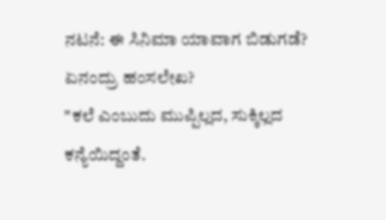ನಟನೆ: ಈ ಸಿನಿಮಾ ಯಾವಾಗ ಬಿಡುಗಡೆ?
ಏನಂದ್ರು ಹಂಸಲೇಖ?
"ಕಲೆ ಎಂಬುದು ಮುಪ್ಪಿಲ್ಲದ, ಸುಕ್ಕಿಲ್ಲದ ಕನ್ಯೆಯಿದ್ದಂತೆ.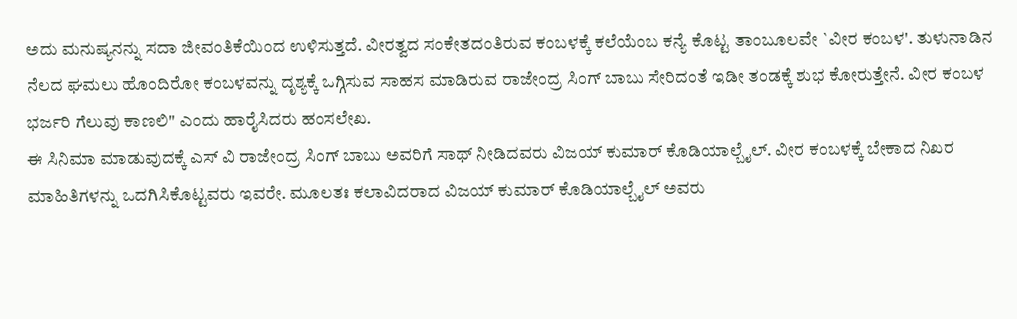ಅದು ಮನುಷ್ಯನನ್ನು ಸದಾ ಜೀವಂತಿಕೆಯಿಂದ ಉಳಿಸುತ್ತದೆ. ವೀರತ್ವದ ಸಂಕೇತದಂತಿರುವ ಕಂಬಳಕ್ಕೆ ಕಲೆಯೆಂಬ ಕನ್ಯೆ ಕೊಟ್ಟ ತಾಂಬೂಲವೇ `ವೀರ ಕಂಬಳ'. ತುಳುನಾಡಿನ ನೆಲದ ಘಮಲು ಹೊಂದಿರೋ ಕಂಬಳವನ್ನು ದೃಶ್ಯಕ್ಕೆ ಒಗ್ಗಿಸುವ ಸಾಹಸ ಮಾಡಿರುವ ರಾಜೇಂದ್ರ ಸಿಂಗ್ ಬಾಬು ಸೇರಿದಂತೆ ಇಡೀ ತಂಡಕ್ಕೆ ಶುಭ ಕೋರುತ್ತೇನೆ. ವೀರ ಕಂಬಳ ಭರ್ಜರಿ ಗೆಲುವು ಕಾಣಲಿ" ಎಂದು ಹಾರೈಸಿದರು ಹಂಸಲೇಖ.
ಈ ಸಿನಿಮಾ ಮಾಡುವುದಕ್ಕೆ ಎಸ್ ವಿ ರಾಜೇಂದ್ರ ಸಿಂಗ್ ಬಾಬು ಅವರಿಗೆ ಸಾಥ್ ನೀಡಿದವರು ವಿಜಯ್ ಕುಮಾರ್ ಕೊಡಿಯಾಲ್ಬೈಲ್. ವೀರ ಕಂಬಳಕ್ಕೆ ಬೇಕಾದ ನಿಖರ ಮಾಹಿತಿಗಳನ್ನು ಒದಗಿಸಿಕೊಟ್ಟವರು ಇವರೇ. ಮೂಲತಃ ಕಲಾವಿದರಾದ ವಿಜಯ್ ಕುಮಾರ್ ಕೊಡಿಯಾಲ್ಬೈಲ್ ಅವರು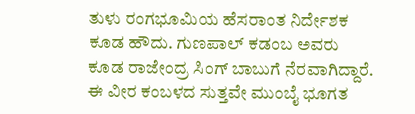ತುಳು ರಂಗಭೂಮಿಯ ಹೆಸರಾಂತ ನಿರ್ದೇಶಕ ಕೂಡ ಹೌದು. ಗುಣಪಾಲ್ ಕಡಂಬ ಅವರು ಕೂಡ ರಾಜೇಂದ್ರ ಸಿಂಗ್ ಬಾಬುಗೆ ನೆರವಾಗಿದ್ದಾರೆ.
ಈ ವೀರ ಕಂಬಳದ ಸುತ್ತವೇ ಮುಂಬೈ ಭೂಗತ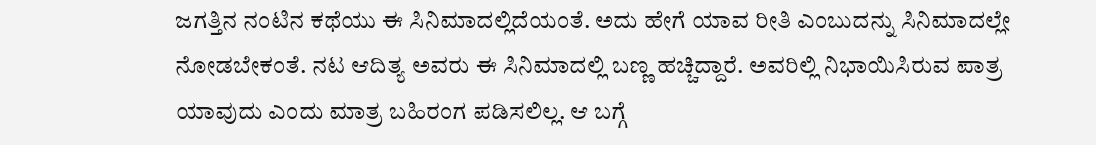ಜಗತ್ತಿನ ನಂಟಿನ ಕಥೆಯು ಈ ಸಿನಿಮಾದಲ್ಲಿದೆಯಂತೆ. ಅದು ಹೇಗೆ ಯಾವ ರೀತಿ ಎಂಬುದನ್ನು ಸಿನಿಮಾದಲ್ಲೇ ನೋಡಬೇಕಂತೆ. ನಟ ಆದಿತ್ಯ ಅವರು ಈ ಸಿನಿಮಾದಲ್ಲಿ ಬಣ್ಣ ಹಚ್ಚಿದ್ದಾರೆ. ಅವರಿಲ್ಲಿ ನಿಭಾಯಿಸಿರುವ ಪಾತ್ರ ಯಾವುದು ಎಂದು ಮಾತ್ರ ಬಹಿರಂಗ ಪಡಿಸಲಿಲ್ಲ. ಆ ಬಗ್ಗೆ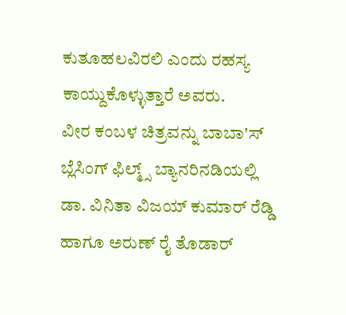ಕುತೂಹಲವಿರಲಿ ಎಂದು ರಹಸ್ಯ ಕಾಯ್ದುಕೊಳ್ಳುತ್ತಾರೆ ಅವರು.
ವೀರ ಕಂಬಳ ಚಿತ್ರವನ್ನು ಬಾಬಾ'ಸ್ ಬ್ಲೆಸಿಂಗ್ ಫಿಲ್ಮ್ಸ್ ಬ್ಯಾನರಿನಡಿಯಲ್ಲಿ ಡಾ. ವಿನಿತಾ ವಿಜಯ್ ಕುಮಾರ್ ರೆಡ್ಡಿ ಹಾಗೂ ಅರುಣ್ ರೈ ತೊಡಾರ್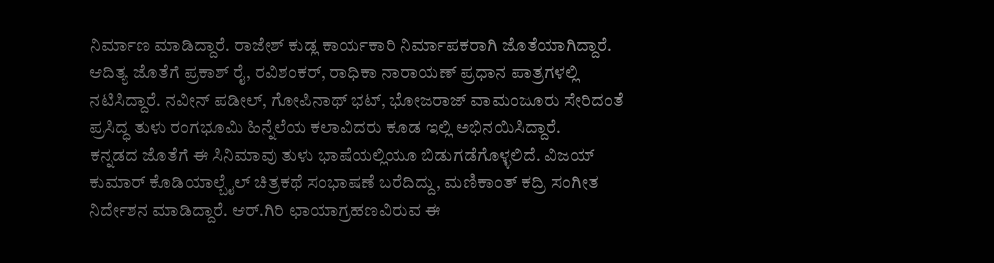ನಿರ್ಮಾಣ ಮಾಡಿದ್ದಾರೆ. ರಾಜೇಶ್ ಕುಡ್ಲ ಕಾರ್ಯಕಾರಿ ನಿರ್ಮಾಪಕರಾಗಿ ಜೊತೆಯಾಗಿದ್ದಾರೆ. ಆದಿತ್ಯ ಜೊತೆಗೆ ಪ್ರಕಾಶ್ ರೈ, ರವಿಶಂಕರ್, ರಾಧಿಕಾ ನಾರಾಯಣ್ ಪ್ರಧಾನ ಪಾತ್ರಗಳಲ್ಲಿ ನಟಿಸಿದ್ದಾರೆ. ನವೀನ್ ಪಡೀಲ್, ಗೋಪಿನಾಥ್ ಭಟ್, ಭೋಜರಾಜ್ ವಾಮಂಜೂರು ಸೇರಿದಂತೆ ಪ್ರಸಿದ್ಧ ತುಳು ರಂಗಭೂಮಿ ಹಿನ್ನೆಲೆಯ ಕಲಾವಿದರು ಕೂಡ ಇಲ್ಲಿ ಅಭಿನಯಿಸಿದ್ದಾರೆ.
ಕನ್ನಡದ ಜೊತೆಗೆ ಈ ಸಿನಿಮಾವು ತುಳು ಭಾಷೆಯಲ್ಲಿಯೂ ಬಿಡುಗಡೆಗೊಳ್ಳಲಿದೆ. ವಿಜಯ್ ಕುಮಾರ್ ಕೊಡಿಯಾಲ್ಬೈಲ್ ಚಿತ್ರಕಥೆ ಸಂಭಾಷಣೆ ಬರೆದಿದ್ದು, ಮಣಿಕಾಂತ್ ಕದ್ರಿ ಸಂಗೀತ ನಿರ್ದೇಶನ ಮಾಡಿದ್ದಾರೆ. ಆರ್.ಗಿರಿ ಛಾಯಾಗ್ರಹಣವಿರುವ ಈ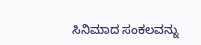ಸಿನಿಮಾದ ಸಂಕಲವನ್ನು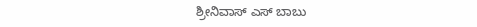ಶ್ರೀನಿವಾಸ್ ಎಸ್ ಬಾಬು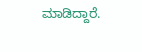ಮಾಡಿದ್ದಾರೆ.